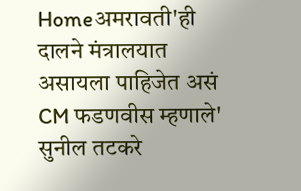Homeअमरावती'ही दालने मंत्रालयात असायला पाहिजेत असं CM फडणवीस म्हणाले' सुनील तटकरे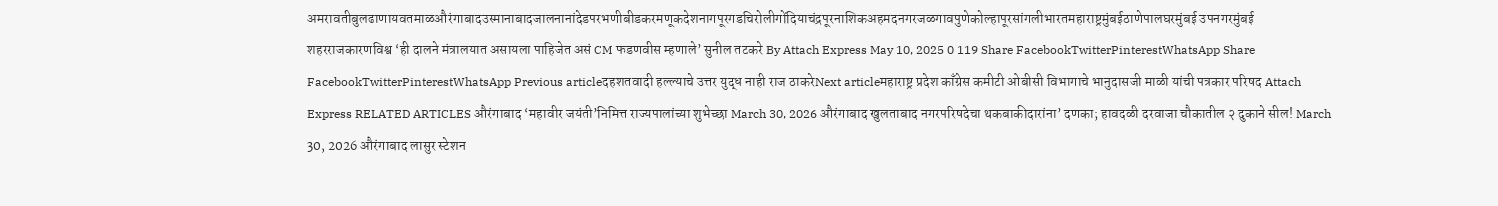अमरावतीबुलढाणायवतमाळऔरंगाबादउस्मानाबादजालनानांदेडपरभणीबीडकरमणूकदेशनागपूरगडचिरोलीगोंदियाचंद्रपूरनाशिकअहमदनगरजळगावपुणेकोल्हापूरसांगलीभारतमहाराष्ट्रमुंबईठाणेपालघरमुंबई उपनगरमुंबई शहरराजकारणविश्व ‘ही दालने मंत्रालयात असायला पाहिजेत असं CM फडणवीस म्हणाले’ सुनील तटकरे By Attach Express May 10, 2025 0 119 Share FacebookTwitterPinterestWhatsApp Share FacebookTwitterPinterestWhatsApp Previous articleदहशतवादी हल्ल्याचे उत्तर युद्ध नाही राज ठाकरेNext articleमहाराष्ट्र प्रदेश काँग्रेस कमीटी ओबीसी विभागाचे भानुदासजी माळी यांची पत्रकार परिषद Attach Express RELATED ARTICLES औरंगाबाद ‘महावीर जयंती’निमित्त राज्यपालांच्या शुभेच्छा March 30, 2026 औरंगाबाद खुलताबाद नगरपरिषदेचा थकबाकीदारांना’ दणका; हावदळी दरवाजा चौकातील २ दुकाने सील! March 30, 2026 औरंगाबाद लासुर स्टेशन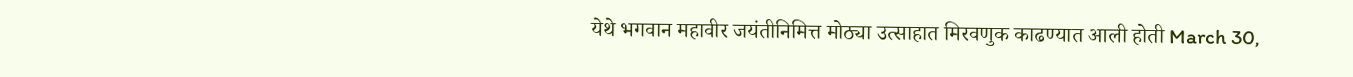येथे भगवान महावीर जयंतीनिमित्त मोठ्या उत्साहात मिरवणुक काढण्यात आली होती March 30,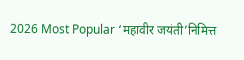2026 Most Popular ‘महावीर जयंती’निमित्त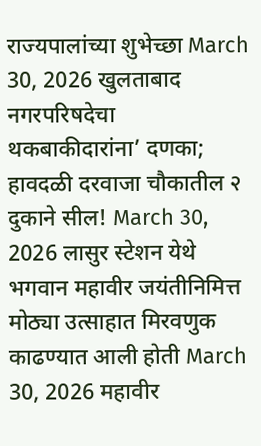राज्यपालांच्या शुभेच्छा March 30, 2026 खुलताबाद नगरपरिषदेचा थकबाकीदारांना’ दणका; हावदळी दरवाजा चौकातील २ दुकाने सील! March 30, 2026 लासुर स्टेशन येथे भगवान महावीर जयंतीनिमित्त मोठ्या उत्साहात मिरवणुक काढण्यात आली होती March 30, 2026 महावीर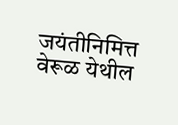जयंतीनिमित्त वेरूळ येथील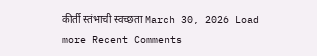कीर्ती स्तंभाची स्वच्छता March 30, 2026 Load more Recent Comments